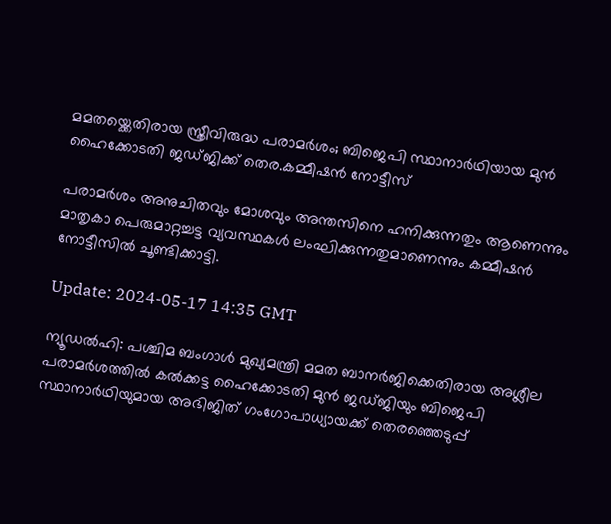മമതയ്ക്കെതിരായ സ്ത്രീവിരുദ്ധ പരാമർശം; ബിജെപി സ്ഥാനാർഥിയായ മുൻ ഹൈക്കോടതി ജഡ്ജിക്ക് തെര.കമ്മീഷൻ നോട്ടീസ്

പരാമർശം അനുചിതവും മോശവും അന്തസിനെ ഹനിക്കുന്നതും ആണെന്നും മാതൃകാ പെരുമാറ്റച്ചട്ട വ്യവസ്ഥകൾ ലംഘിക്കുന്നതുമാണെന്നും കമ്മീഷൻ നോട്ടീസിൽ ചൂണ്ടിക്കാട്ടി.

Update: 2024-05-17 14:35 GMT

ന്യൂഡൽഹി: പശ്ചിമ ബംഗാൾ മുഖ്യമന്ത്രി മമത ബാനർജിക്കെതിരായ അശ്ലീല പരാമർശത്തിൽ കൽക്കട്ട ഹൈക്കോടതി മുൻ ജഡ്ജിയും ബിജെപി സ്ഥാനാർഥിയുമായ അഭിജിത് ഗംഗോപാധ്യായക്ക് തെരഞ്ഞെടുപ്പ്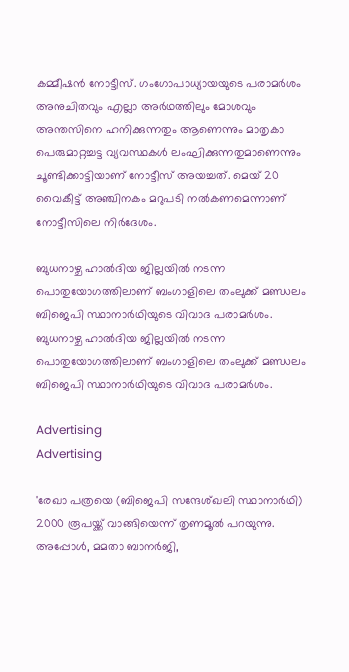കമ്മീഷൻ നോട്ടീസ്. ഗംഗോപാധ്യായയുടെ പരാമർശം അനുചിതവും എല്ലാ അർഥത്തിലും മോശവും അന്തസിനെ ഹനിക്കുന്നതും ആണെന്നും മാതൃകാ പെരുമാറ്റച്ചട്ട വ്യവസ്ഥകൾ ലംഘിക്കുന്നതുമാണെന്നും ചൂണ്ടിക്കാട്ടിയാണ് നോട്ടീസ് അയച്ചത്. മെയ് 20 വൈകീട്ട് അഞ്ചിനകം മറുപടി നൽകണമെന്നാണ് നോട്ടീസിലെ നിർദേശം.

ബുധനാഴ്ച ഹാൽദിയ ജില്ലയിൽ നടന്ന പൊതുയോഗത്തിലാണ് ബംഗാളിലെ തംലുക്ക് മണ്ഡലം ബിജെപി സ്ഥാനാർഥിയുടെ വിവാദ പരാമർശം. ബുധനാഴ്ച ഹാൽദിയ ജില്ലയിൽ നടന്ന പൊതുയോഗത്തിലാണ് ബംഗാളിലെ തംലുക്ക് മണ്ഡലം ബിജെപി സ്ഥാനാർഥിയുടെ വിവാദ പരാമർശം.

Advertising
Advertising

'രേഖാ പത്രയെ (ബിജെപി സന്ദേശ്ഖലി സ്ഥാനാർഥി) 2000 രൂപയ്ക്ക് വാങ്ങിയെന്ന് തൃണമൂൽ പറയുന്നു. അപ്പോൾ, മമതാ ബാനർജി,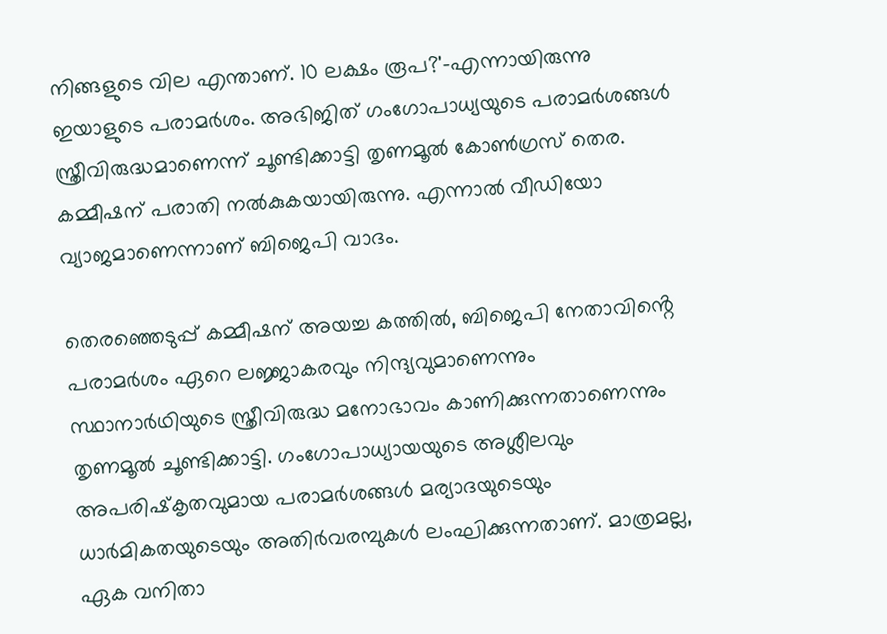നിങ്ങളുടെ വില എന്താണ്. 10 ലക്ഷം രൂപ?'-എന്നായിരുന്നു ഇയാളുടെ പരാമർശം. അഭിജിത് ഗംഗോപാധ്യയുടെ പരാമർശങ്ങൾ സ്ത്രീവിരുദ്ധമാണെന്ന് ചൂണ്ടിക്കാട്ടി തൃണമൂൽ കോൺഗ്രസ് തെര. കമ്മീഷന് പരാതി നൽകുകയായിരുന്നു. എന്നാൽ വീഡിയോ വ്യാജമാണെന്നാണ് ബിജെപി വാദം.

തെരഞ്ഞെടുപ്പ് കമ്മീഷന് അയച്ച കത്തിൽ, ബിജെപി നേതാവിൻ്റെ പരാമർശം ഏറെ ലജ്ജാകരവും നിന്ദ്യവുമാണെന്നും സ്ഥാനാർഥിയുടെ സ്ത്രീവിരുദ്ധ മനോഭാവം കാണിക്കുന്നതാണെന്നും തൃണമൂൽ ചൂണ്ടിക്കാട്ടി. ഗംഗോപാധ്യായയുടെ അശ്ലീലവും അപരിഷ്‌കൃതവുമായ പരാമർശങ്ങൾ മര്യാദയുടെയും ധാർമികതയുടെയും അതിർവരമ്പുകൾ ലംഘിക്കുന്നതാണ്. മാത്രമല്ല, ഏക വനിതാ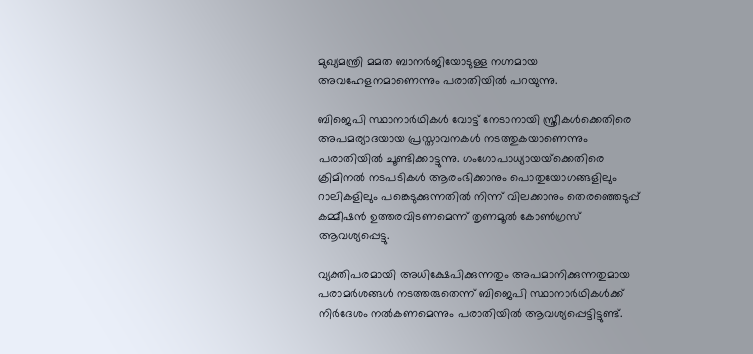മുഖ്യമന്ത്രി മമത ബാനർജിയോടുള്ള നഗ്നമായ അവഹേളനമാണെന്നും പരാതിയിൽ പറയുന്നു.

ബിജെപി സ്ഥാനാർഥികൾ വോട്ട് നേടാനായി സ്ത്രീകൾക്കെതിരെ അപമര്യാദയായ പ്രസ്താവനകൾ നടത്തുകയാണെന്നും പരാതിയിൽ ചൂണ്ടിക്കാട്ടുന്നു. ഗംഗോപാധ്യായയ്‌ക്കെതിരെ ക്രിമിനൽ നടപടികൾ ആരംഭിക്കാനും പൊതുയോഗങ്ങളിലും റാലികളിലും പങ്കെടുക്കുന്നതിൽ നിന്ന് വിലക്കാനും തെരഞ്ഞെടുപ്പ് കമ്മീഷൻ ഉത്തരവിടണമെന്ന് തൃണമൂൽ കോൺഗ്രസ് ആവശ്യപ്പെട്ടു.

വ്യക്തിപരമായി അധിക്ഷേപിക്കുന്നതും അപമാനിക്കുന്നതുമായ പരാമർശങ്ങൾ നടത്തരുതെന്ന് ബിജെപി സ്ഥാനാർഥികൾക്ക് നിർദേശം നൽകണമെന്നും പരാതിയിൽ ആവശ്യപ്പെട്ടിട്ടുണ്ട്.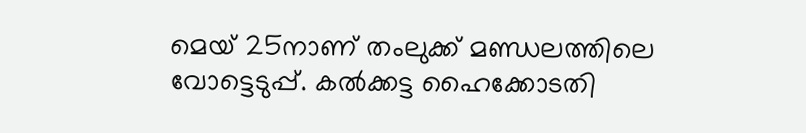മെയ് 25നാണ് തംലുക്ക് മണ്ഡലത്തിലെ വോട്ടെടുപ്പ്. കൽക്കട്ട ഹൈക്കോടതി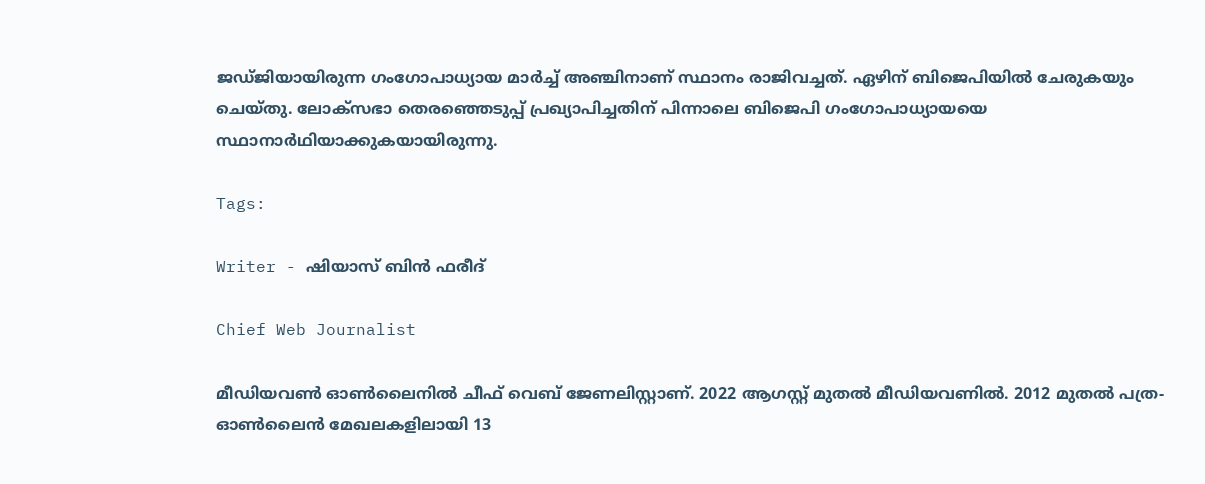ജഡ്ജിയായിരുന്ന ഗംഗോപാധ്യായ മാർച്ച് അഞ്ചിനാണ് സ്ഥാനം രാജിവച്ചത്. ഏഴിന് ബിജെപിയിൽ ചേരുകയും ചെയ്തു. ലോക്സഭാ തെരഞ്ഞെടുപ്പ് പ്രഖ്യാപിച്ചതിന് പിന്നാലെ ബിജെപി ഗംഗോപാധ്യായയെ സ്ഥാനാർഥിയാക്കുകയായിരുന്നു.

Tags:

Writer - ഷിയാസ് ബിന്‍ ഫരീദ്

Chief Web Journalist

മീഡിയവണ്‍ ഓണ്‍ലൈനില്‍ ചീഫ് വെബ് ജേണലിസ്റ്റാണ്. 2022 ആഗസ്റ്റ് മുതല്‍ മീഡിയവണില്‍. 2012 മുതല്‍ പത്ര- ഓണ്‍ലൈന്‍ മേഖലകളിലായി 13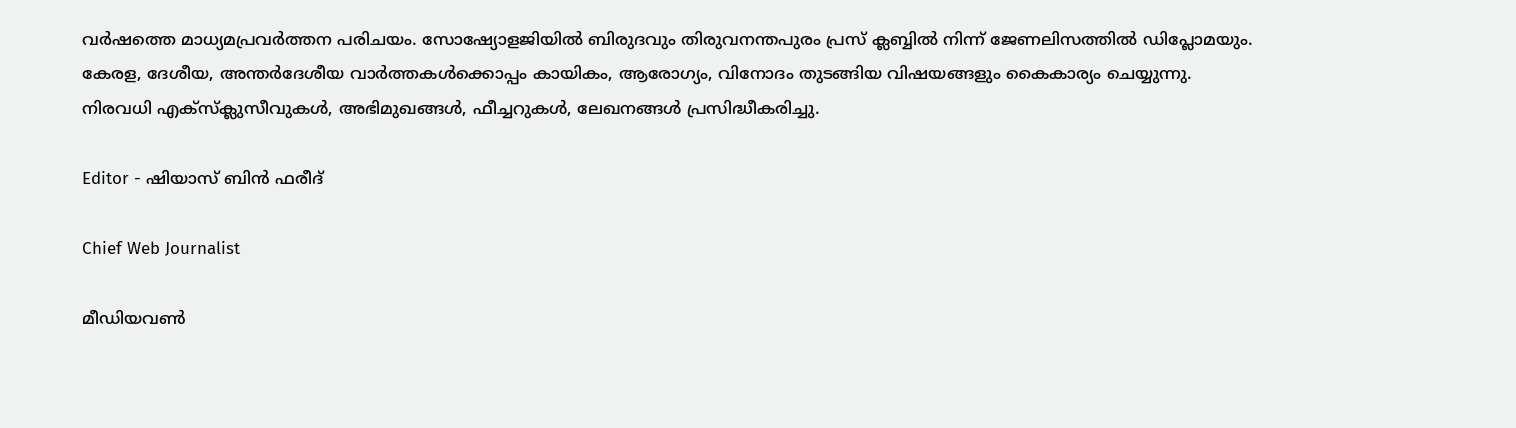വര്‍ഷത്തെ മാധ്യമപ്രവര്‍ത്തന പരിചയം. സോഷ്യോളജിയില്‍ ബിരുദവും തിരുവനന്തപുരം പ്രസ് ക്ലബ്ബില്‍ നിന്ന് ജേണലിസത്തില്‍ ഡിപ്ലോമയും. കേരള, ദേശീയ, അന്തര്‍ദേശീയ വാര്‍ത്തകള്‍ക്കൊപ്പം കായികം, ആരോഗ്യം, വിനോദം തുടങ്ങിയ വിഷയങ്ങളും കൈകാര്യം ചെയ്യുന്നു. നിരവധി എക്സ്ക്ലുസീവുകള്‍, അഭിമുഖങ്ങള്‍, ഫീച്ചറുകള്‍, ലേഖനങ്ങള്‍ പ്രസിദ്ധീകരിച്ചു.

Editor - ഷിയാസ് ബിന്‍ ഫരീദ്

Chief Web Journalist

മീഡിയവണ്‍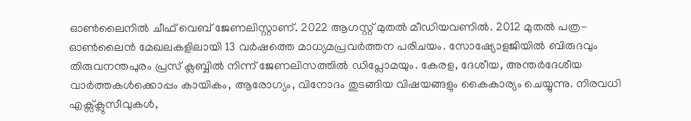ഓണ്‍ലൈനില്‍ ചീഫ് വെബ് ജേണലിസ്റ്റാണ്. 2022 ആഗസ്റ്റ് മുതല്‍ മീഡിയവണില്‍. 2012 മുതല്‍ പത്ര- ഓണ്‍ലൈന്‍ മേഖലകളിലായി 13 വര്‍ഷത്തെ മാധ്യമപ്രവര്‍ത്തന പരിചയം. സോഷ്യോളജിയില്‍ ബിരുദവും തിരുവനന്തപുരം പ്രസ് ക്ലബ്ബില്‍ നിന്ന് ജേണലിസത്തില്‍ ഡിപ്ലോമയും. കേരള, ദേശീയ, അന്തര്‍ദേശീയ വാര്‍ത്തകള്‍ക്കൊപ്പം കായികം, ആരോഗ്യം, വിനോദം തുടങ്ങിയ വിഷയങ്ങളും കൈകാര്യം ചെയ്യുന്നു. നിരവധി എക്സ്ക്ലുസീവുകള്‍,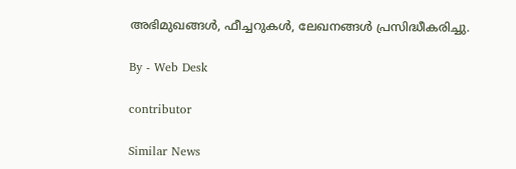അഭിമുഖങ്ങള്‍, ഫീച്ചറുകള്‍, ലേഖനങ്ങള്‍ പ്രസിദ്ധീകരിച്ചു.

By - Web Desk

contributor

Similar News